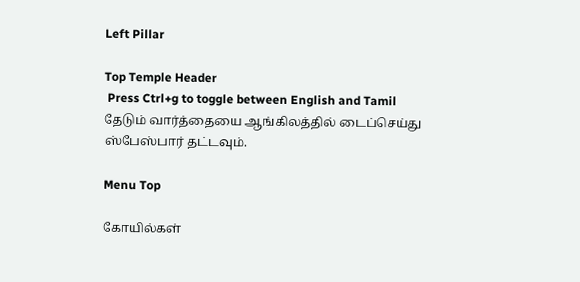Left Pillar

Top Temple Header
 Press Ctrl+g to toggle between English and Tamil
தேடும் வார்த்தையை ஆங்கிலத்தில் டைப்செய்து ஸ்பேஸ்பார் தட்டவும்.

Menu Top

கோயில்கள்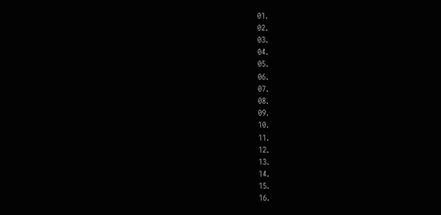01.
02.
03.
04.
05.
06.
07.
08.
09.
10.
11.
12.
13.
14.
15.
16.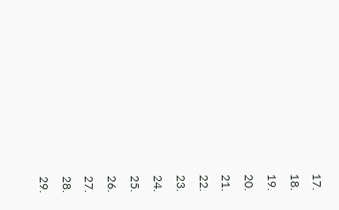17.
18.
19.
20.
21.
22.
23.
24.
25.
26.
27.
28.
29.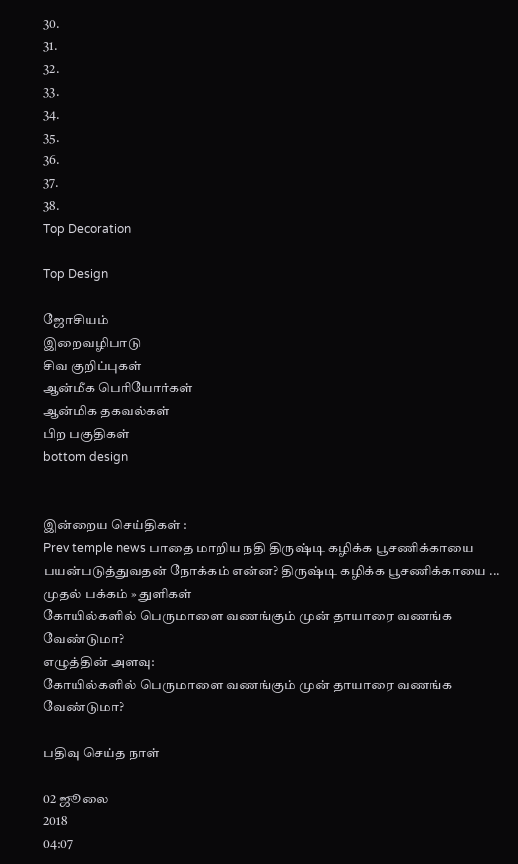30.
31.
32.
33.
34.
35.
36.
37.
38.
Top Decoration

Top Design

ஜோசியம்
இறைவழிபாடு
சிவ குறிப்புகள்
ஆன்மீக பெரியோர்கள்
ஆன்மிக தகவல்கள்
பிற பகுதிகள்
bottom design


இன்றைய செய்திகள் :
Prev temple news பாதை மாறிய நதி திருஷ்டி கழிக்க பூசணிக்காயை பயன்படுத்துவதன் நோக்கம் என்ன? திருஷ்டி கழிக்க பூசணிக்காயை ...
முதல் பக்கம் » துளிகள்
கோயில்களில் பெருமாளை வணங்கும் முன் தாயாரை வணங்க வேண்டுமா?
எழுத்தின் அளவு:
கோயில்களில் பெருமாளை வணங்கும் முன் தாயாரை வணங்க வேண்டுமா?

பதிவு செய்த நாள்

02 ஜூலை
2018
04:07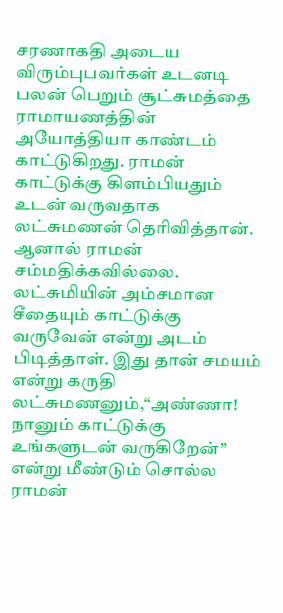சரணாகதி அடைய விரும்புபவர்கள் உடனடி பலன் பெறும் சூட்சுமத்தை ராமாயணத்தின் அயோத்தியா காண்டம் காட்டுகிறது. ராமன் காட்டுக்கு கிளம்பியதும் உடன் வருவதாக லட்சுமணன் தெரிவித்தான். ஆனால் ராமன் சம்மதிக்கவில்லை. லட்சுமியின் அம்சமான சீதையும் காட்டுக்கு வருவேன் என்று அடம் பிடித்தாள். இது தான் சமயம் என்று கருதி லட்சுமணனும்,“அண்ணா! நானும் காட்டுக்கு உங்களுடன் வருகிறேன்” என்று மீண்டும் சொல்ல ராமன்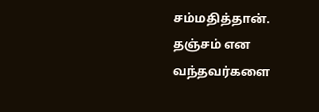சம்மதித்தான்.  தஞ்சம் என வந்தவர்களை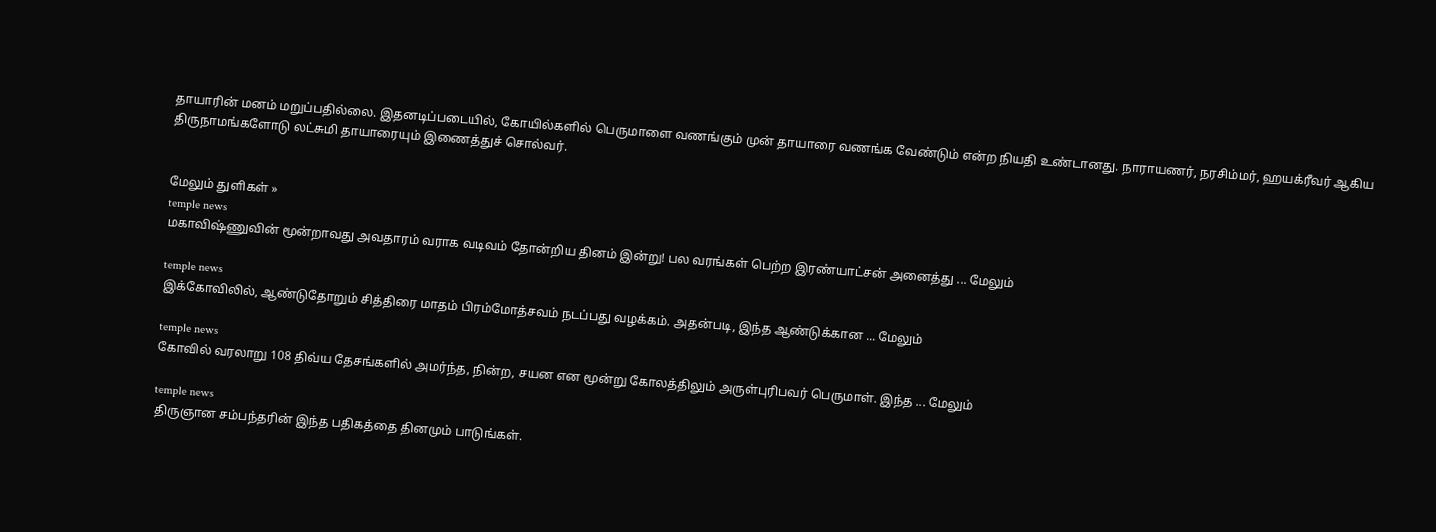தாயாரின் மனம் மறுப்பதில்லை. இதனடிப்படையில், கோயில்களில் பெருமாளை வணங்கும் முன் தாயாரை வணங்க வேண்டும் என்ற நியதி உண்டானது. நாராயணர், நரசிம்மர், ஹயக்ரீவர் ஆகிய திருநாமங்களோடு லட்சுமி தாயாரையும் இணைத்துச் சொல்வர்.


மேலும் துளிகள் »
temple news
மகாவிஷ்ணுவின் மூன்றாவது அவதாரம் வராக வடிவம் தோன்றிய தினம் இன்று! பல வரங்கள் பெற்ற இரண்யாட்சன் அனைத்து ... மேலும்

temple news
இக்கோவிலில், ஆண்டுதோறும் சித்திரை மாதம் பிரம்மோத்சவம் நடப்பது வழக்கம். அதன்படி, இந்த ஆண்டுக்கான ... மேலும்

temple news
கோவில் வரலாறு 108 திவ்ய தேசங்களில் அமர்ந்த, நின்ற, சயன என மூன்று கோலத்திலும் அருள்புரிபவர் பெருமாள். இந்த ... மேலும்

temple news
திருஞான சம்பந்தரின் இந்த பதிகத்தை தினமும் பாடுங்கள்.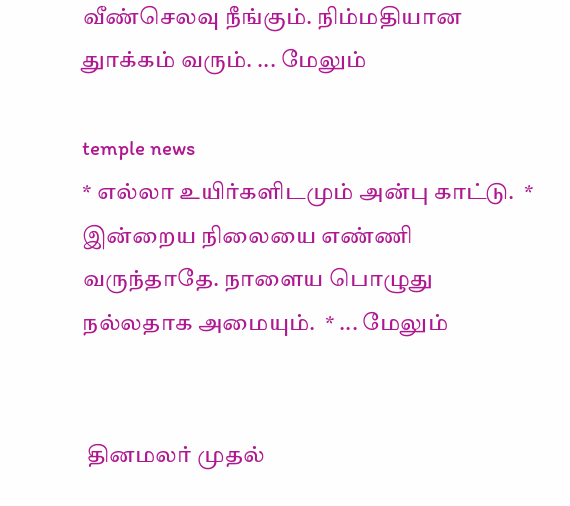வீண்செலவு நீங்கும். நிம்மதியான துாக்கம் வரும். ... மேலும்

temple news
* எல்லா உயிர்களிடமும் அன்பு காட்டு.  * இன்றைய நிலையை எண்ணி வருந்தாதே. நாளைய பொழுது நல்லதாக அமையும்.  * ... மேலும்


 தினமலர் முதல்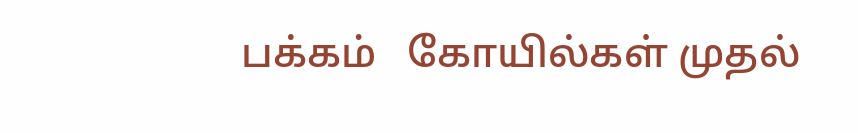பக்கம்   கோயில்கள் முதல்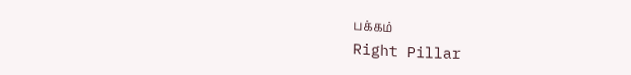பக்கம்
Right Pillar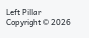Left Pillar
Copyright © 2026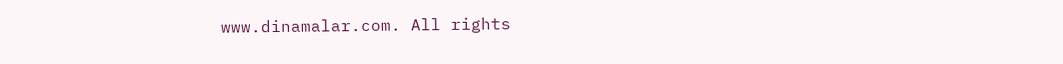www.dinamalar.com. All rights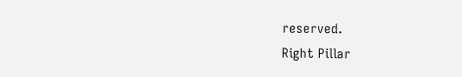reserved.
Right Pillar